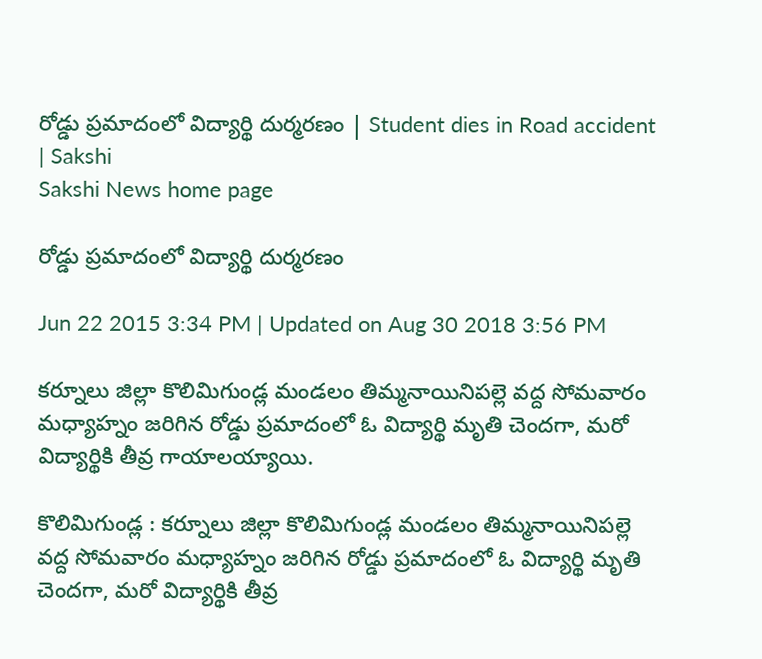రోడ్డు ప్రమాదంలో విద్యార్థి దుర్మరణం | Student dies in Road accident | Sakshi
Sakshi News home page

రోడ్డు ప్రమాదంలో విద్యార్థి దుర్మరణం

Jun 22 2015 3:34 PM | Updated on Aug 30 2018 3:56 PM

కర్నూలు జిల్లా కొలిమిగుండ్ల మండలం తిమ్మనాయినిపల్లె వద్ద సోమవారం మధ్యాహ్నం జరిగిన రోడ్డు ప్రమాదంలో ఓ విద్యార్థి మృతి చెందగా, మరో విద్యార్థికి తీవ్ర గాయాలయ్యాయి.

కొలిమిగుండ్ల : కర్నూలు జిల్లా కొలిమిగుండ్ల మండలం తిమ్మనాయినిపల్లె వద్ద సోమవారం మధ్యాహ్నం జరిగిన రోడ్డు ప్రమాదంలో ఓ విద్యార్థి మృతి చెందగా, మరో విద్యార్థికి తీవ్ర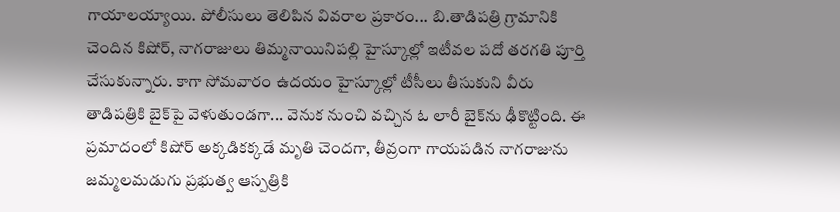గాయాలయ్యాయి. పోలీసులు తెలిపిన వివరాల ప్రకారం... బి.తాడిపత్రి గ్రామానికి చెందిన కిషోర్, నాగరాజులు తిమ్మనాయినిపల్లి హైస్కూల్లో ఇటీవల పదో తరగతి పూర్తి చేసుకున్నారు. కాగా సోమవారం ఉదయం హైస్కూల్లో టీసీలు తీసుకుని వీరు తాడిపత్రికి బైక్‌పై వెళుతుండగా... వెనుక నుంచి వచ్చిన ఓ లారీ బైక్‌ను ఢీకొట్టింది. ఈ ప్రమాదంలో కిషోర్ అక్కడికక్కడే మృతి చెందగా, తీవ్రంగా గాయపడిన నాగరాజును జమ్మలమడుగు ప్రభుత్వ ఆస్పత్రికి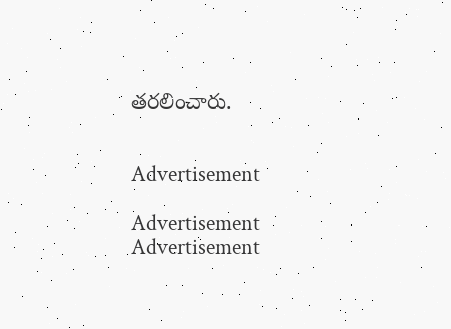తరలించారు.


Advertisement

Advertisement
Advertisement